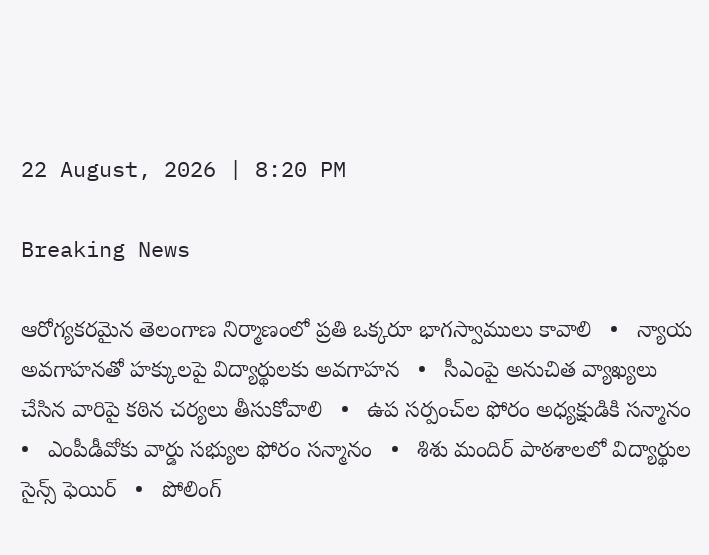22 August, 2026 | 8:20 PM

Breaking News

ఆరోగ్యకరమైన తెలంగాణ నిర్మాణంలో ప్రతి ఒక్కరూ భాగస్వాములు కావాలి   •   న్యాయ అవగాహనతో హక్కులపై విద్యార్థులకు అవగాహన   •   సీఎంపై అనుచిత వ్యాఖ్యలు చేసిన వారిపై కఠిన చర్యలు తీసుకోవాలి   •   ఉప సర్పంచ్‌ల ఫోరం అధ్యక్షుడికి సన్మానం   •   ఎంపీడీవోకు వార్డు సభ్యుల ఫోరం సన్మానం   •   శిశు మందిర్ పాఠశాలలో విద్యార్థుల సైన్స్ ఫెయిర్   •   పోలింగ్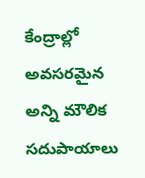కేంద్రాల్లో అవసరమైన అన్ని మౌలిక సదుపాయాలు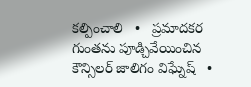కల్పించాలి   •   ప్రమాదకర గుంతను పూడ్చివేయించిన కౌన్సిలర్ జాలిగం విఘ్నేష్   •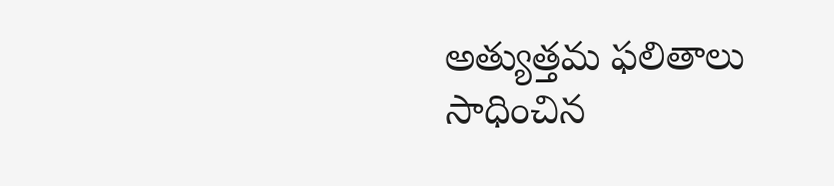అత్యుత్తమ ఫలితాలు సాధించిన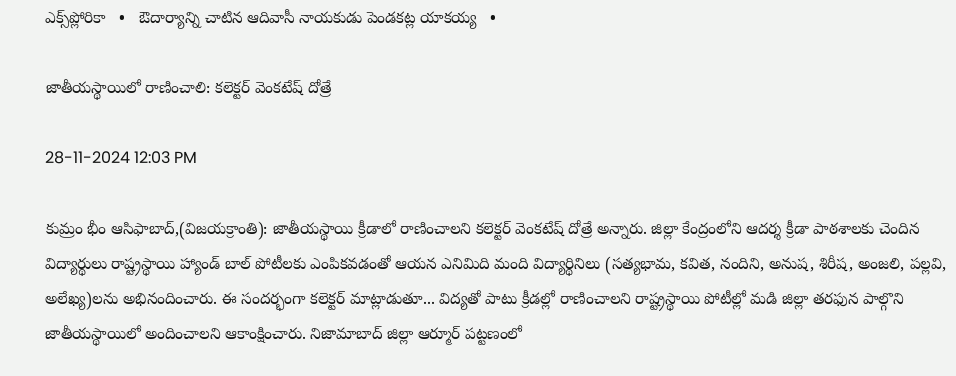ఎక్స్‌ప్లోరికా   •   ఔదార్యాన్ని చాటిన ఆదివాసీ నాయకుడు పెండకట్ల యాకయ్య   •

జాతీయస్థాయిలో రాణించాలి: కలెక్టర్ వెంకటేష్ దోత్రే

28-11-2024 12:03 PM

కుమ్రం భీం ఆసిఫాబాద్,(విజయక్రాంతి): జాతీయస్థాయి క్రీడాలో రాణించాలని కలెక్టర్ వెంకటేష్ దోత్రే అన్నారు. జిల్లా కేంద్రంలోని ఆదర్శ క్రీడా పాఠశాలకు చెందిన విద్యార్థులు రాష్ట్రస్థాయి హ్యాండ్ బాల్ పోటీలకు ఎంపికవడంతో ఆయన ఎనిమిది మంది విద్యార్థినిలు (సత్యభామ, కవిత, నందిని, అనుష, శిరీష, అంజలి, పల్లవి, అలేఖ్య)లను అభినందించారు. ఈ సందర్భంగా కలెక్టర్ మాట్లాడుతూ... విద్యతో పాటు క్రీడల్లో రాణించాలని రాష్ట్రస్థాయి పోటీల్లో మడి జిల్లా తరఫున పాల్గొని జాతీయస్థాయిలో అందించాలని ఆకాంక్షించారు. నిజామాబాద్ జిల్లా ఆర్మూర్ పట్టణంలో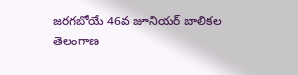జరగబోయే 46వ జూనియర్ బాలికల తెలంగాణ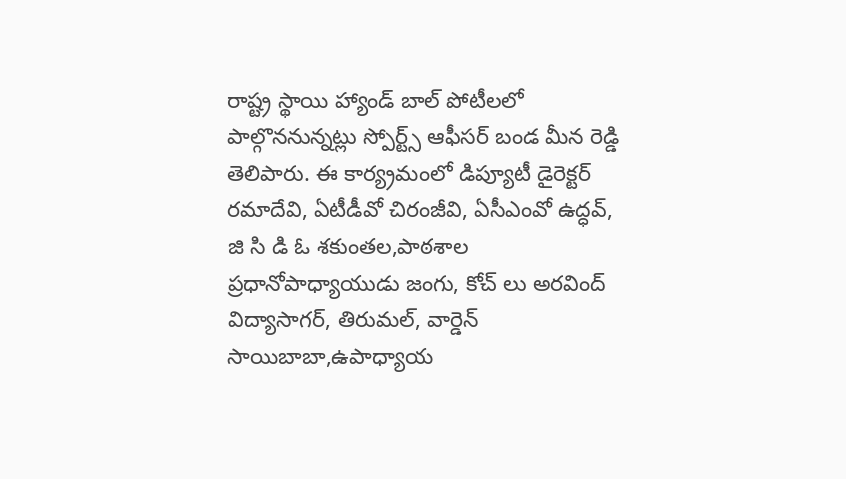రాష్ట్ర స్థాయి హ్యాండ్ బాల్ పోటీలలో పాల్గొననున్నట్లు స్పోర్ట్స్ ఆఫీసర్ బండ మీన రెడ్డి తెలిపారు. ఈ కార్య్రమంలో డిప్యూటీ డైరెక్టర్ రమాదేవి, ఏటీడీవో చిరంజీవి, ఏసీఎంవో ఉద్ధవ్, జి సి డి ఓ శకుంతల,పాఠశాల ప్రధానోపాధ్యాయుడు జంగు, కోచ్ లు అరవింద్ విద్యాసాగర్, తిరుమల్, వార్డెన్ సాయిబాబా,ఉపాధ్యాయ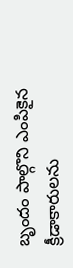బృందం పాల్గొని ఎంపికైన క్రీడాకారులను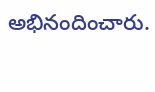అభినందించారు.